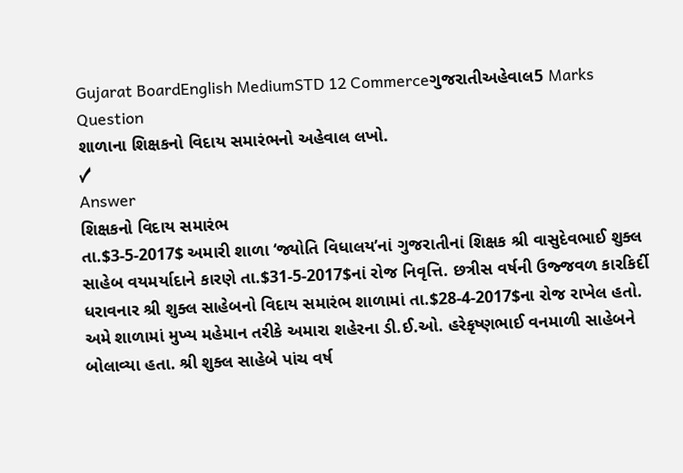Gujarat BoardEnglish MediumSTD 12 Commerceગુજરાતીઅહેવાલ5 Marks
Question
શાળાના શિક્ષકનો વિદાય સમારંભનો અહેવાલ લખો.
✓
Answer
શિક્ષકનો વિદાય સમારંભ
તા.$3-5-2017$ અમારી શાળા ‘જ્યોતિ વિધાલય’નાં ગુજરાતીનાં શિક્ષક શ્રી વાસુદેવભાઈ શુક્લ સાહેબ વયમર્યાદાને કારણે તા.$31-5-2017$નાં રોજ નિવૃત્તિ. છત્રીસ વર્ષની ઉજ્જવળ કારકિર્દી ધરાવનાર શ્રી શુક્લ સાહેબનો વિદાય સમારંભ શાળામાં તા.$28-4-2017$ના રોજ રાખેલ હતો. અમે શાળામાં મુખ્ય મહેમાન તરીકે અમારા શહેરના ડી.ઈ.ઓ. હરેકૃષ્ણભાઈ વનમાળી સાહેબને બોલાવ્યા હતા. શ્રી શુક્લ સાહેબે પાંચ વર્ષ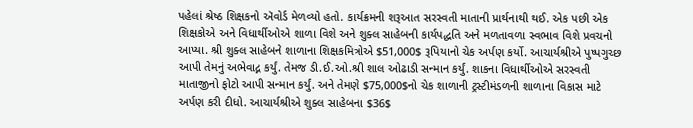પહેલાં શ્રેષ્ઠ શિક્ષકનો ઍવોર્ડ મેળવ્યો હતો. કાર્યક્રમની શરૂઆત સરસ્વતી માતાની પ્રાર્થનાથી થઈ. એક પછી એક શિક્ષકોએ અને વિધાર્થીઓએ શાળા વિશે અને શુક્લ સાહેબની કાર્યપદ્ધતિ અને મળતાવળા સ્વભાવ વિશે પ્રવચનો આપ્યા. શ્રી શુક્લ સાહેબને શાળાના શિક્ષકમિત્રોએ $51,000$ રૂપિયાનો ચેક અર્પણ કર્યો. આચાર્યશ્રીએ પુષ્પગુચ્છ આપી તેમનું અભેવાદ્ન કર્યું. તેમજ ડી.ઈ.ઓ.શ્રી શાલ ઓઢાડી સન્માન કર્યું. શાકના વિધાર્થીઓએ સરસ્વતી માતાજીનો ફોટો આપી સન્માન કર્યું. અને તેમણે $75,000$નો ચેક શાળાની ટ્રસ્ટીમંડળની શાળાના વિકાસ માટે અર્પણ કરી દીધો. આચાર્યશ્રીએ શુક્લ સાહેબના $36$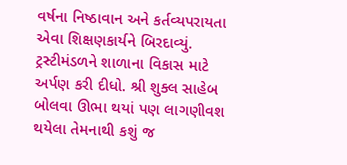વર્ષના નિષ્ઠાવાન અને કર્તવ્યપરાયતા એવા શિક્ષણકાર્યને બિરદાવ્યું. ટ્રસ્ટીમંડળને શાળાના વિકાસ માટે અર્પણ કરી દીધો. શ્રી શુક્લ સાહેબ બોલવા ઊભા થયાં પણ લાગણીવશ થયેલા તેમનાથી કશું જ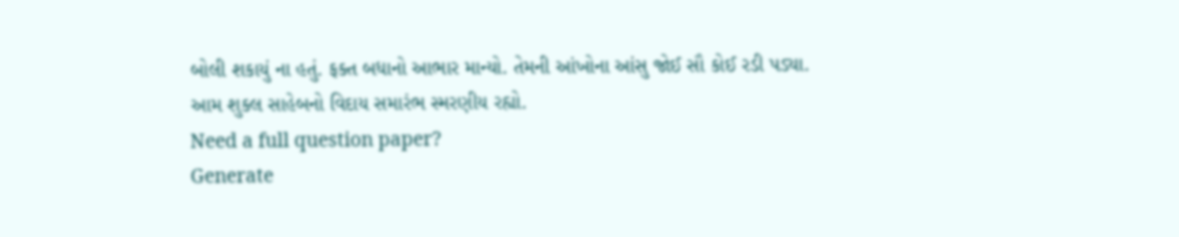બોલી શકાયું ના હતું. ફક્ત બધાનો આભાર માન્યો. તેમની આંખોના આંસુ જોઈ સૌ કોઈ રડી પડ્યા. આમ શુક્લ સાહેબનો વિદાય સમારંભ સ્મરણીય રહ્યો.
Need a full question paper?
Generate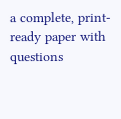a complete, print-ready paper with questions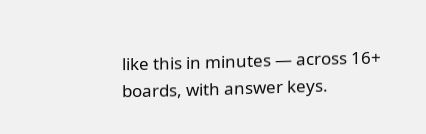like this in minutes — across 16+ boards, with answer keys.